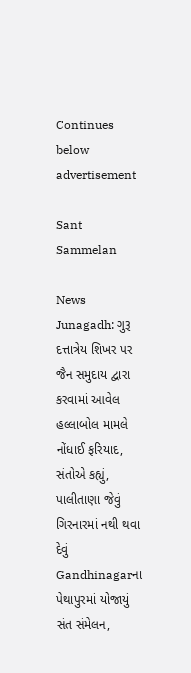Continues below advertisement

Sant Sammelan

News
Junagadh: ગુરૂ દત્તાત્રેય શિખર પર જૈન સમુદાય દ્વારા કરવામાં આવેલ હલ્લાબોલ મામલે નોંધાઈ ફરિયાદ, સંતોએ કહ્યું, પાલીતાણા જેવું ગિરનારમાં નથી થવા દેવું
Gandhinagarના પેથાપુરમાં યોજાયું સંત સંમેલન,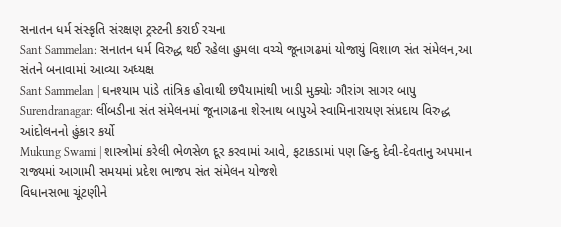સનાતન ધર્મ સંસ્કૃતિ સંરક્ષણ ટ્રસ્ટની કરાઈ રચના
Sant Sammelan: સનાતન ધર્મ વિરુદ્ધ થઈ રહેલા હુમલા વચ્ચે જૂનાગઢમાં યોજાયું વિશાળ સંત સંમેલન,આ સંતને બનાવામાં આવ્યા અધ્યક્ષ
Sant Sammelan | ઘનશ્યામ પાંડે તાંત્રિક હોવાથી છપૈયામાંથી ખાડી મુક્યોઃ ગૌરાંગ સાગર બાપુ
Surendranagar: લીંબડીના સંત સંમેલનમાં જૂનાગઢના શેરનાથ બાપુએ સ્વામિનારાયણ સંપ્રદાય વિરુદ્ધ આંદોલનનો હુંકાર કર્યો
Mukung Swami | શાસ્ત્રોમાં કરેલી ભેળસેળ દૂર કરવામાં આવે, ફટાકડામાં પણ હિન્દુ દેવી-દેવતાનુ અપમાન
રાજ્યમાં આગામી સમયમાં પ્રદેશ ભાજપ સંત સંમેલન યોજશે
વિધાનસભા ચૂંટણીને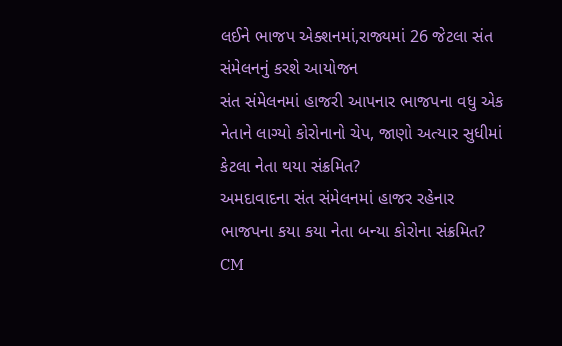લઈને ભાજપ એક્શનમાં,રાજ્યમાં 26 જેટલા સંત સંમેલનનું કરશે આયોજન
સંત સંમેલનમાં હાજરી આપનાર ભાજપના વધુ એક નેતાને લાગ્યો કોરોનાનો ચેપ, જાણો અત્યાર સુધીમાં કેટલા નેતા થયા સંક્રમિત?
અમદાવાદના સંત સંમેલનમાં હાજર રહેનાર ભાજપના કયા કયા નેતા બન્યા કોરોના સંક્રમિત?
CM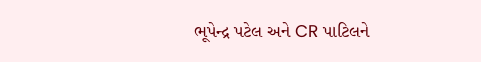ભૂપેન્દ્ર પટેલ અને CR પાટિલને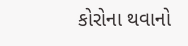કોરોના થવાનો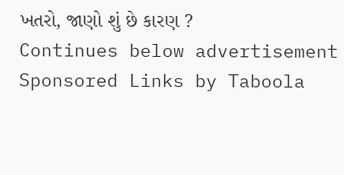ખતરો, જાણો શું છે કારણ ?
Continues below advertisement
Sponsored Links by Taboola